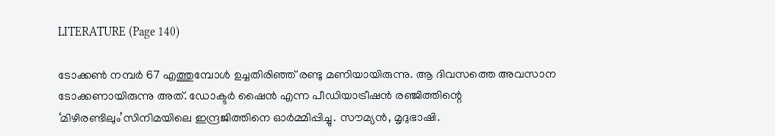LITERATURE (Page 140)

ടോക്കൺ നമ്പർ 67 എത്തുമ്പോൾ ഉച്ചതിരിഞ്ഞ് രണ്ടു മണിയായിരുന്നു. ആ ദിവസത്തെ അവസാന ടോക്കണായിരുന്നു അത്. ഡോക്ടർ ഷൈൻ എന്ന പീഡിയാട്രീഷൻ രഞ്ജിത്തിന്റെ ‘മിഴിരണ്ടിലും’സിനിമയിലെ ഇന്ദ്രജിത്തിനെ ഓർമ്മിപ്പിച്ചു. സൗമ്യൻ, മൃദുഭാഷി.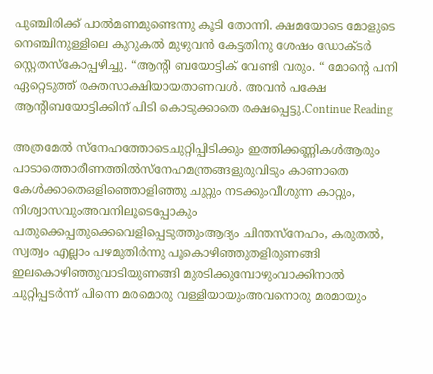പുഞ്ചിരിക്ക് പാൽമണമുണ്ടെന്നു കൂടി തോന്നി. ക്ഷമയോടെ മോളുടെ നെഞ്ചിനുള്ളിലെ കുറുകൽ മുഴുവൻ കേട്ടതിനു ശേഷം ഡോക്ടർ സ്റ്റെതസ്‌കോപ്പഴിച്ചു. “ആന്റി ബയോട്ടിക് വേണ്ടി വരും. “ മോന്റെ പനി ഏറ്റെടുത്ത് രക്തസാക്ഷിയായതാണവൾ. അവൻ പക്ഷേ ആന്റിബയോട്ടിക്കിന് പിടി കൊടുക്കാതെ രക്ഷപ്പെട്ടു.Continue Reading

അത്രമേൽ സ്നേഹത്തോടെചുറ്റിപ്പിടിക്കും ഇത്തിക്കണ്ണികൾആരും പാടാത്തൊരീണത്തിൽസ്നേഹമന്ത്രങ്ങളുരുവിടും കാണാതെ കേൾക്കാതെഒളിഞ്ഞൊളിഞ്ഞു ചുറ്റും നടക്കുംവീശുന്ന കാറ്റും, നിശ്വാസവുംഅവനിലൂടെപ്പോകും പതുക്കെപ്പതുക്കെവെളിപ്പെടുത്തുംആദ്യം ചിന്തസ്നേഹം, കരുതൽ, സ്വത്വം എല്ലാം പഴമുതിർന്നു പൂകൊഴിഞ്ഞുതളിരുണങ്ങി ഇലകൊഴിഞ്ഞുവാടിയുണങ്ങി മുരടിക്കുമ്പോഴുംവാക്കിനാൽ ചുറ്റിപ്പടർന്ന് പിന്നെ മരമൊരു വള്ളിയായുംഅവനൊരു മരമായും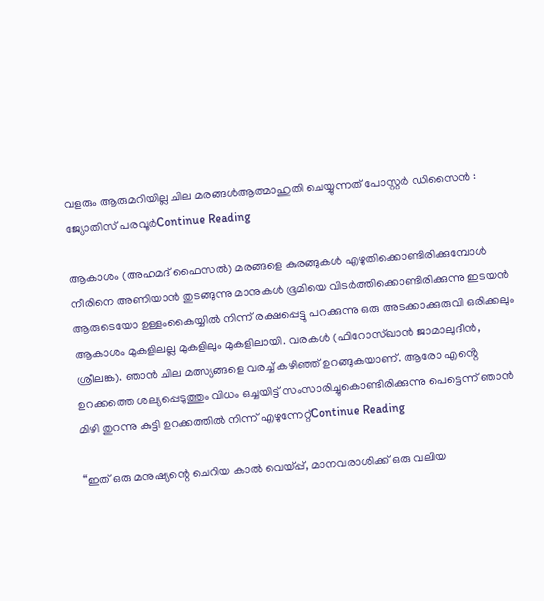വളരും ആരുമറിയില്ല ചില മരങ്ങൾആത്മാഹുതി ചെയ്യുന്നത് പോസ്റ്റർ ഡിസൈൻ : ജ്യോതിസ് പരവൂർContinue Reading

ആകാശം (അഹമദ് ഫൈസൽ) മരങ്ങളെ കുരങ്ങുകൾ എഴുതിക്കൊണ്ടിരിക്കുമ്പോൾ നീരിനെ അണിയാൻ തുടങ്ങുന്നു മാനുകൾ ഭൂമിയെ വിടർത്തിക്കൊണ്ടിരിക്കുന്നു ഇടയൻ ആരുടെയോ ഉള്ളംകൈയ്യിൽ നിന്ന് രക്ഷപ്പെട്ടു പറക്കുന്നു ഒരു അടക്കാക്കുരുവി ഒരിക്കലും ആകാശം മുകളിലല്ല മുകളിലും മുകളിലായി. വരകൾ (ഫിറോസ്‌ഖാൻ ജാമാലുദീൻ, ശ്രീലങ്ക). ഞാൻ ചില മത്സ്യങ്ങളെ വരച്ച് കഴിഞ്ഞ് ഉറങ്ങുകയാണ്. ആരോ എൻ്റെ ഉറക്കത്തെ ശല്യപ്പെടുത്തും വിധം ഒച്ചയിട്ട് സംസാരിച്ചുകൊണ്ടിരിക്കുന്നു പെട്ടെന്ന് ഞാൻ മിഴി തുറന്നു കുട്ടി ഉറക്കത്തിൽ നിന്ന് എഴുന്നേറ്റ്Continue Reading

“ഇത് ഒരു മനുഷ്യന്റെ ചെറിയ കാൽ വെയ്പ്പ്, മാനവരാശിക്ക് ഒരു വലിയ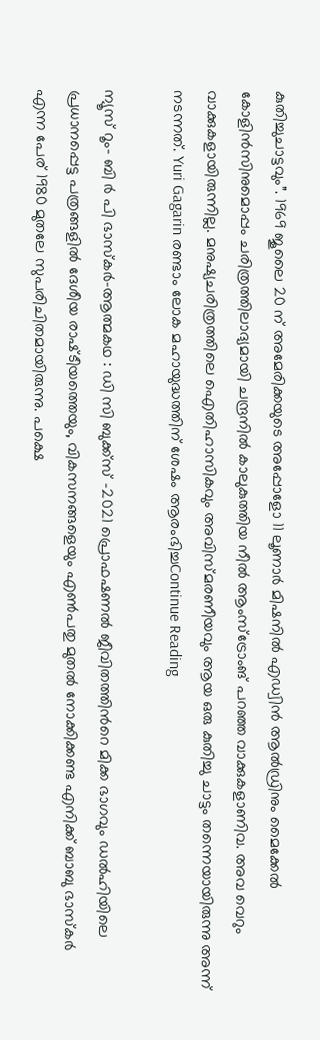കുതിച്ചുചാട്ടവും”. 1969 ജൂലൈ 20 ന് അമേരിക്കയുടെ അപ്പോളോ 11 ലൂണാർ മിഷനിൽ എഡ്വിന്‍ ആല്‍ഡ്രിനും മൈക്കേല്‍ കോളിന്‍സിനുമൊപ്പം ചരിത്രത്തിലാദ്യമായി ചന്ദ്രനിൽ കാലുകുത്തിയ നീല്‍ ആംസ്‌ട്രോംങ് പറഞ്ഞ വാക്കുകളാണിവ. അവ വെറും വാക്കുകളായിരുന്നില്ല. മനുഷ്യചരിത്രത്തിലെ ഐതിഹാസികവും അവിസ്മരണീയവും ആയ ഒരു കുതിച്ചു ചാട്ടം തന്നെയായിരുന്നു അന്ന് നടന്നത്. Yuri Gagarin രണ്ടാം ലോക മഹായുദ്ധത്തിന് ശേഷം ആരംഭിച്ചContinue Reading

ന്യൂസ് റൂം- ബി ർ പി ഭാസ്കർ-ആത്മകഥ : ഡി സി ബുക്ക്സ് -2021 പ്രൊഫഷണൽ ജീവിതത്തിൻറെ മിക്ക ഭാഗവും ഡൽഹിയിലെ പ്രധാനപ്പെട്ട പത്രങ്ങളിൽ ദേശീയ രാഷ്‌ടീയത്തെയും, വികസനങ്ങളെയും എൺപതു മുതൽ നോക്കിക്കണ്ട എനിക്ക് ബാബു ഭാസ്കർ എന്ന പേര് 1980 മുതലേ സുപരിചിതമായിരുന്നു. പക്ഷെ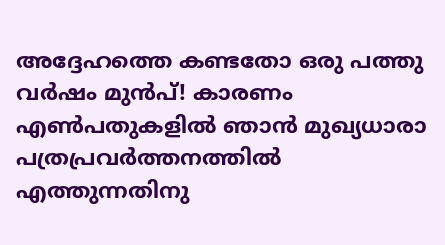അദ്ദേഹത്തെ കണ്ടതോ ഒരു പത്തു വർഷം മുൻപ്! കാരണം എൺപതുകളിൽ ഞാൻ മുഖ്യധാരാ പത്രപ്രവർത്തനത്തിൽ എത്തുന്നതിനു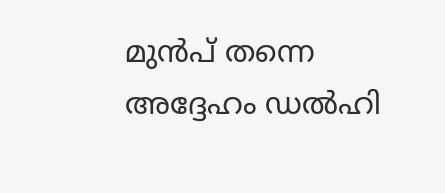മുൻപ് തന്നെ അദ്ദേഹം ഡൽഹി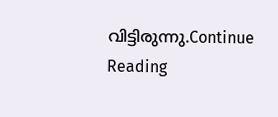വിട്ടിരുന്നു.Continue Reading